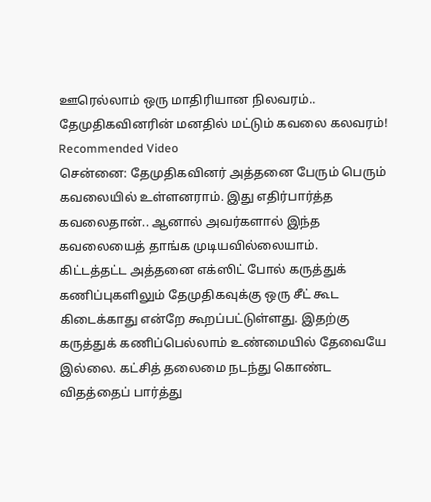ஊரெல்லாம் ஒரு மாதிரியான நிலவரம்.. தேமுதிகவினரின் மனதில் மட்டும் கவலை கலவரம்!
Recommended Video
சென்னை: தேமுதிகவினர் அத்தனை பேரும் பெரும் கவலையில் உள்ளனராம். இது எதிர்பார்த்த கவலைதான்.. ஆனால் அவர்களால் இந்த கவலையைத் தாங்க முடியவில்லையாம்.
கிட்டத்தட்ட அத்தனை எக்ஸிட் போல் கருத்துக் கணிப்புகளிலும் தேமுதிகவுக்கு ஒரு சீட் கூட கிடைக்காது என்றே கூறப்பட்டுள்ளது. இதற்கு கருத்துக் கணிப்பெல்லாம் உண்மையில் தேவையே இல்லை. கட்சித் தலைமை நடந்து கொண்ட விதத்தைப் பார்த்து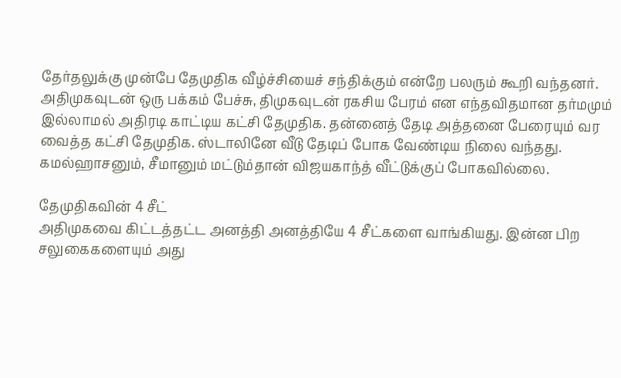தேர்தலுக்கு முன்பே தேமுதிக வீழ்ச்சியைச் சந்திக்கும் என்றே பலரும் கூறி வந்தனர்.
அதிமுகவுடன் ஒரு பக்கம் பேச்சு, திமுகவுடன் ரகசிய பேரம் என எந்தவிதமான தர்மமும் இல்லாமல் அதிரடி காட்டிய கட்சி தேமுதிக. தன்னைத் தேடி அத்தனை பேரையும் வர வைத்த கட்சி தேமுதிக. ஸ்டாலினே வீடு தேடிப் போக வேண்டிய நிலை வந்தது. கமல்ஹாசனும், சீமானும் மட்டும்தான் விஜயகாந்த் வீட்டுக்குப் போகவில்லை.

தேமுதிகவின் 4 சீட்
அதிமுகவை கிட்டத்தட்ட அனத்தி அனத்தியே 4 சீட்களை வாங்கியது. இன்ன பிற சலுகைகளையும் அது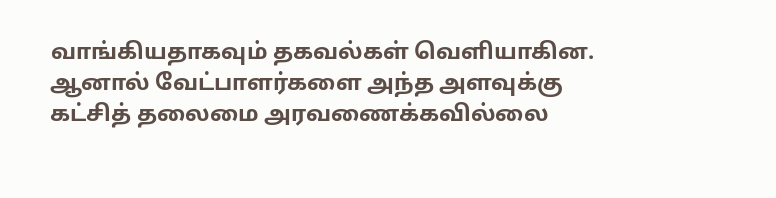வாங்கியதாகவும் தகவல்கள் வெளியாகின. ஆனால் வேட்பாளர்களை அந்த அளவுக்கு கட்சித் தலைமை அரவணைக்கவில்லை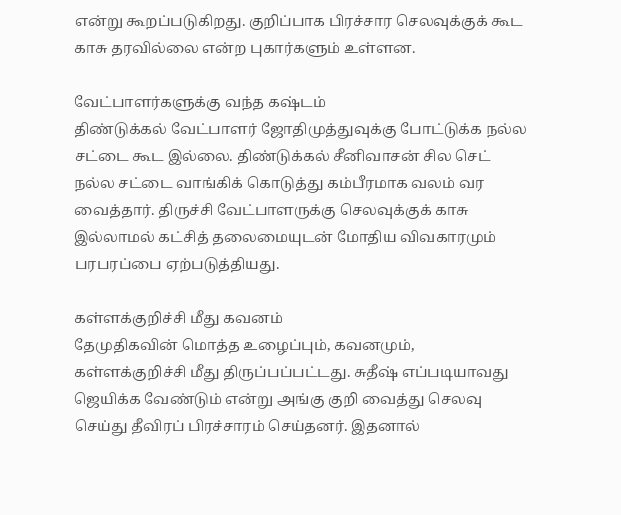என்று கூறப்படுகிறது. குறிப்பாக பிரச்சார செலவுக்குக் கூட காசு தரவில்லை என்ற புகார்களும் உள்ளன.

வேட்பாளர்களுக்கு வந்த கஷ்டம்
திண்டுக்கல் வேட்பாளர் ஜோதிமுத்துவுக்கு போட்டுக்க நல்ல சட்டை கூட இல்லை. திண்டுக்கல் சீனிவாசன் சில செட் நல்ல சட்டை வாங்கிக் கொடுத்து கம்பீரமாக வலம் வர வைத்தார். திருச்சி வேட்பாளருக்கு செலவுக்குக் காசு இல்லாமல் கட்சித் தலைமையுடன் மோதிய விவகாரமும் பரபரப்பை ஏற்படுத்தியது.

கள்ளக்குறிச்சி மீது கவனம்
தேமுதிகவின் மொத்த உழைப்பும், கவனமும், கள்ளக்குறிச்சி மீது திருப்பப்பட்டது. சுதீஷ் எப்படியாவது ஜெயிக்க வேண்டும் என்று அங்கு குறி வைத்து செலவு செய்து தீவிரப் பிரச்சாரம் செய்தனர். இதனால்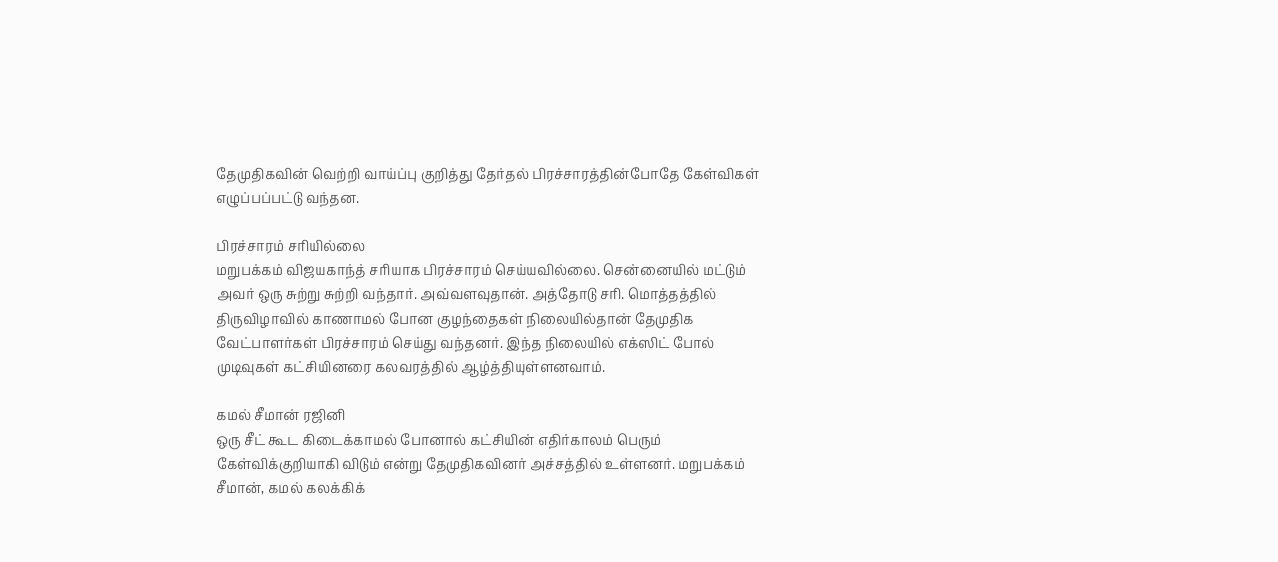தேமுதிகவின் வெற்றி வாய்ப்பு குறித்து தேர்தல் பிரச்சாரத்தின்போதே கேள்விகள் எழுப்பப்பட்டு வந்தன.

பிரச்சாரம் சரியில்லை
மறுபக்கம் விஜயகாந்த் சரியாக பிரச்சாரம் செய்யவில்லை. சென்னையில் மட்டும் அவர் ஒரு சுற்று சுற்றி வந்தார். அவ்வளவுதான். அத்தோடு சரி. மொத்தத்தில் திருவிழாவில் காணாமல் போன குழந்தைகள் நிலையில்தான் தேமுதிக வேட்பாளர்கள் பிரச்சாரம் செய்து வந்தனர். இந்த நிலையில் எக்ஸிட் போல் முடிவுகள் கட்சியினரை கலவரத்தில் ஆழ்த்தியுள்ளனவாம்.

கமல் சீமான் ரஜினி
ஒரு சீட் கூட கிடைக்காமல் போனால் கட்சியின் எதிர்காலம் பெரும் கேள்விக்குறியாகி விடும் என்று தேமுதிகவினர் அச்சத்தில் உள்ளனர். மறுபக்கம் சீமான், கமல் கலக்கிக்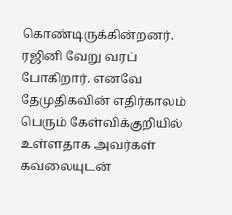கொண்டிருக்கின்றனர். ரஜினி வேறு வரப் போகிறார். எனவே தேமுதிகவின் எதிர்காலம் பெரும் கேள்விக்குறியில் உள்ளதாக அவர்கள் கவலையுடன்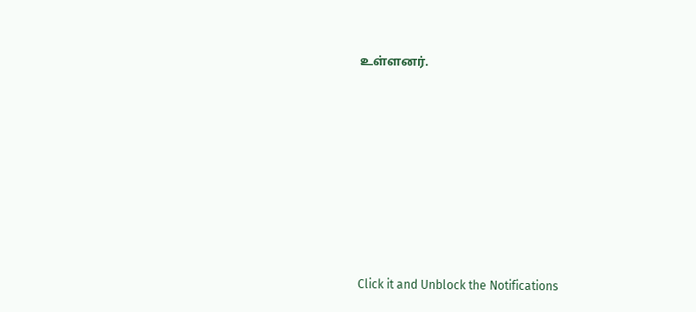உள்ளனர்.












Click it and Unblock the Notifications